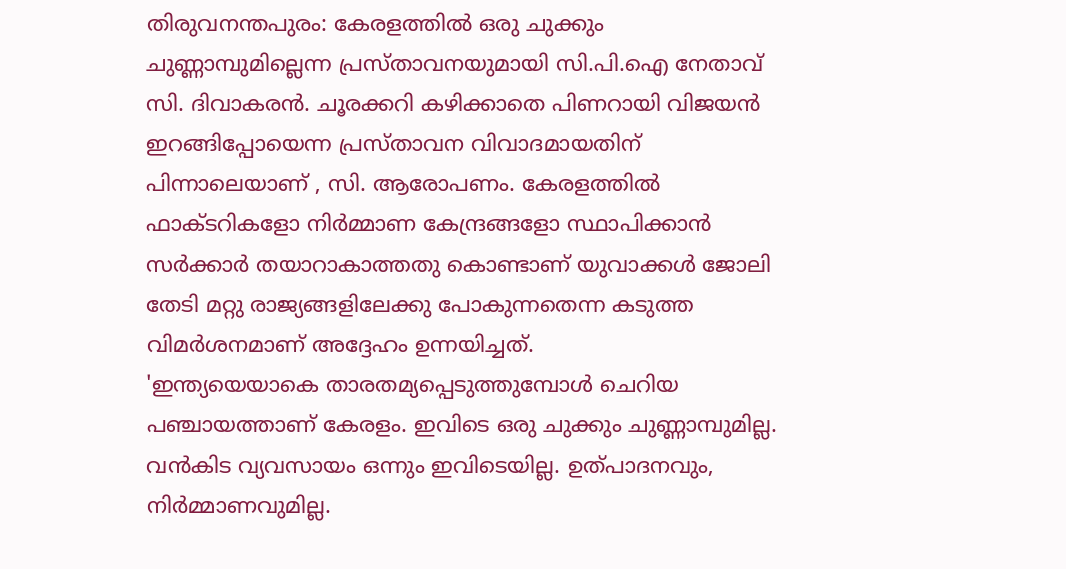തിരുവനന്തപുരം: കേരളത്തിൽ ഒരു ചുക്കും ചുണ്ണാമ്പുമില്ലെന്ന പ്രസ്താവനയുമായി സി.പി.ഐ നേതാവ് സി. ദിവാകരൻ. ചൂരക്കറി കഴിക്കാതെ പിണറായി വിജയൻ ഇറങ്ങിപ്പോയെന്ന പ്രസ്താവന വിവാദമായതിന് പിന്നാലെയാണ് , സി. ആരോപണം. കേരളത്തിൽ ഫാക്ടറികളോ നിർമ്മാണ കേന്ദ്രങ്ങളോ സ്ഥാപിക്കാൻ സർക്കാർ തയാറാകാത്തതു കൊണ്ടാണ് യുവാക്കൾ ജോലി തേടി മറ്റു രാജ്യങ്ങളിലേക്കു പോകുന്നതെന്ന കടുത്ത വിമർശനമാണ് അദ്ദേഹം ഉന്നയിച്ചത്.
'ഇന്ത്യയെയാകെ താരതമ്യപ്പെടുത്തുമ്പോൾ ചെറിയ പഞ്ചായത്താണ് കേരളം. ഇവിടെ ഒരു ചുക്കും ചുണ്ണാമ്പുമില്ല. വൻകിട വ്യവസായം ഒന്നും ഇവിടെയില്ല. ഉത്പാദനവും, നിർമ്മാണവുമില്ല.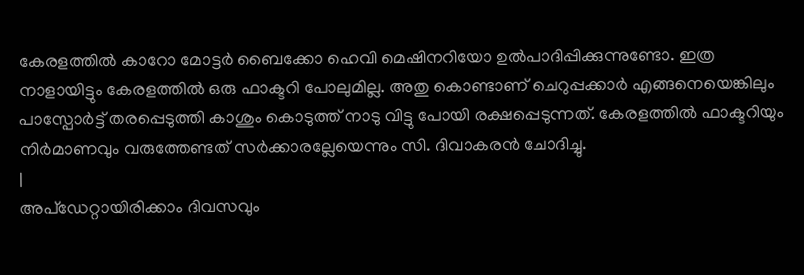കേരളത്തിൽ കാറോ മോട്ടർ ബൈക്കോ ഹെവി മെഷിനറിയോ ഉൽപാദിപ്പിക്കുന്നുണ്ടോ. ഇത്ര നാളായിട്ടും കേരളത്തിൽ ഒരു ഫാക്ടറി പോലുമില്ല. അതു കൊണ്ടാണ് ചെറുപ്പക്കാർ എങ്ങനെയെങ്കിലും പാസ്പോർട്ട് തരപ്പെടുത്തി കാശും കൊടുത്ത് നാടു വിട്ടു പോയി രക്ഷപ്പെടുന്നത്. കേരളത്തിൽ ഫാക്ടറിയും നിർമാണവും വരുത്തേണ്ടത് സർക്കാരല്ലേയെന്നും സി. ദിവാകരൻ ചോദിച്ചു.
|
അപ്ഡേറ്റായിരിക്കാം ദിവസവും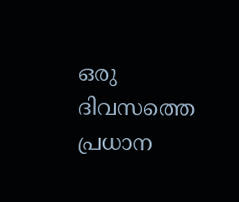ഒരു ദിവസത്തെ പ്രധാന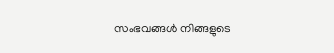സംഭവങ്ങൾ നിങ്ങളുടെ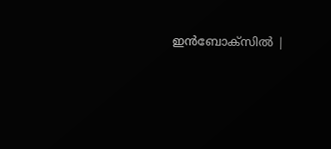ഇൻബോക്സിൽ |